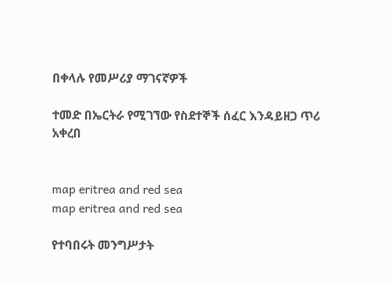በቀላሉ የመሥሪያ ማገናኛዎች

ተመድ በኤርትራ የሚገኘው የስደተኞች ሰፈር እንዳይዘጋ ጥሪ አቀረበ


map eritrea and red sea
map eritrea and red sea

የተባበሩት መንግሥታት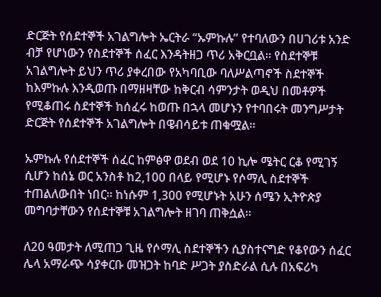ድርጅት የሰደተኞች አገልግሎት ኤርትራ “ኡምኩሉ” የተባለውን በሀገሪቱ አንድ ብቻ የሆነውን የስደተኞች ሰፈር እንዳትዘጋ ጥሪ አቅርቧል። የስደተኞቹ አገልግሎት ይህን ጥሪ ያቀረበው የአካባቢው ባለሥልጣኖች ስደተኞች ከእምኩሉ እንዲወጡ በማዘዛቸው ከቅርብ ሳምንታት ወዲህ በመቶዎች የሚቆጠሩ ስደተኞች ከሰፈሩ ከወጡ በኋላ መሆኑን የተባበሩት መንግሥታት ድርጅት የሰደተኞች አገልግሎት በዌብሳይቱ ጠቁሟል።

ኡምኩሉ የሰደተኞች ሰፈር ከምፅዋ ወደብ ወደ 10 ኪሎ ሜትር ርቆ የሚገኝ ሲሆን ከሰኔ ወር አንስቶ ከ2,100 በላይ የሚሆኑ የሶማሊ ስደተኞች ተጠልለውበት ነበር። ከነሱም 1,300 የሚሆኑት አሁን ሰሜን ኢትዮጵያ መግባታቸውን የሰደተኞቹ አገልግሎት ዘገባ ጠቅሷል።

ለ20 ዓመታት ለሚጠጋ ጊዜ የሶማሊ ስደተኞችን ሲያስተናግድ የቆየውን ሰፈር ሌላ አማራጭ ሳያቀርቡ መዝጋት ከባድ ሥጋት ያስድራል ሲሉ በአፍሪካ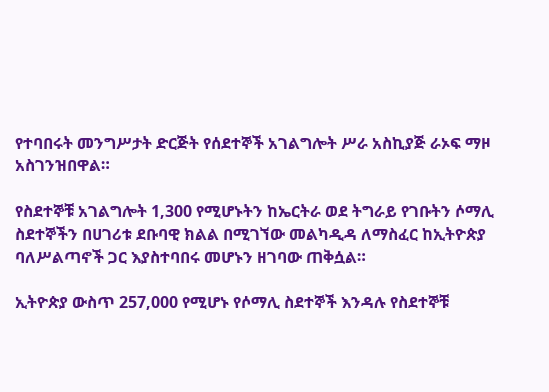የተባበሩት መንግሥታት ድርጅት የሰደተኞች አገልግሎት ሥራ አስኪያጅ ራኦፍ ማዞ አስገንዝበዋል።

የስደተኞቹ አገልግሎት 1,300 የሚሆኑትን ከኤርትራ ወደ ትግራይ የገቡትን ሶማሊ ስደተኞችን በሀገሪቱ ደቡባዊ ክልል በሚገኘው መልካዲዳ ለማስፈር ከኢትዮጵያ ባለሥልጣኖች ጋር እያስተባበሩ መሆኑን ዘገባው ጠቅሷል።

ኢትዮጵያ ውስጥ 257,000 የሚሆኑ የሶማሊ ስደተኞች እንዳሉ የስደተኞቹ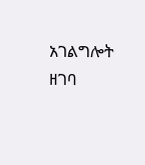አገልግሎት ዘገባ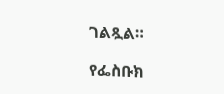ገልጿል።

የፌስቡክ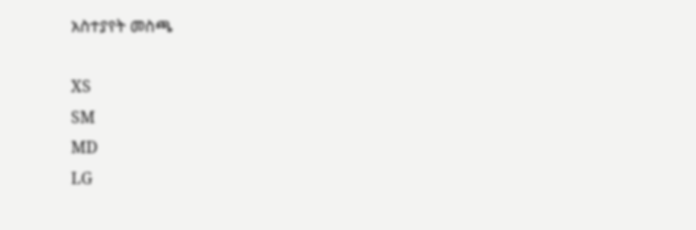አስተያየት መስጫ

XS
SM
MD
LG